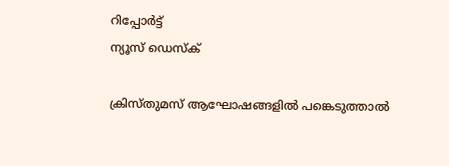റിപ്പോര്‍ട്ട്
ന്യൂസ് ഡെസ്ക്

ക്രിസ്തുമസ് ആഘോഷങ്ങളില്‍ പങ്കെടുത്താല്‍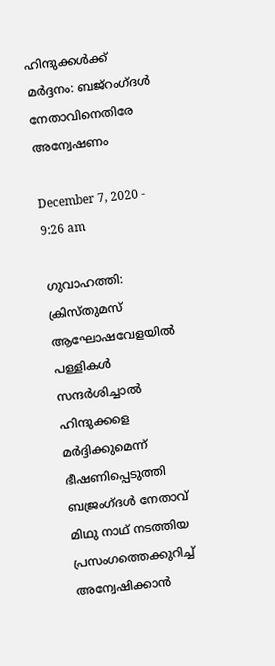ഹിന്ദുക്കള്‍ക്ക് മര്‍ദ്ദനം: ബജ്‌റംഗ്ദള്‍ നേതാവിനെതിരേ അന്വേഷണം

December 7, 2020 - 9:26 am

ഗുവാഹത്തി: ക്രിസ്തുമസ് ആഘോഷവേളയില്‍ പള്ളികള്‍ സന്ദര്‍ശിച്ചാല്‍ ഹിന്ദുക്കളെ മര്‍ദ്ദിക്കുമെന്ന് ഭീഷണിപ്പെടുത്തി ബജ്രംഗ്ദള്‍ നേതാവ് മിഥു നാഥ് നടത്തിയ പ്രസംഗത്തെക്കുറിച്ച് അന്വേഷിക്കാന്‍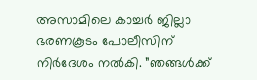അസാമിലെ കാച്ചര്‍ ജില്ലാ ഭരണകൂടം പോലീസിന് നിര്‍ദേശം നല്‍കി. ”ഞങ്ങള്‍ക്ക്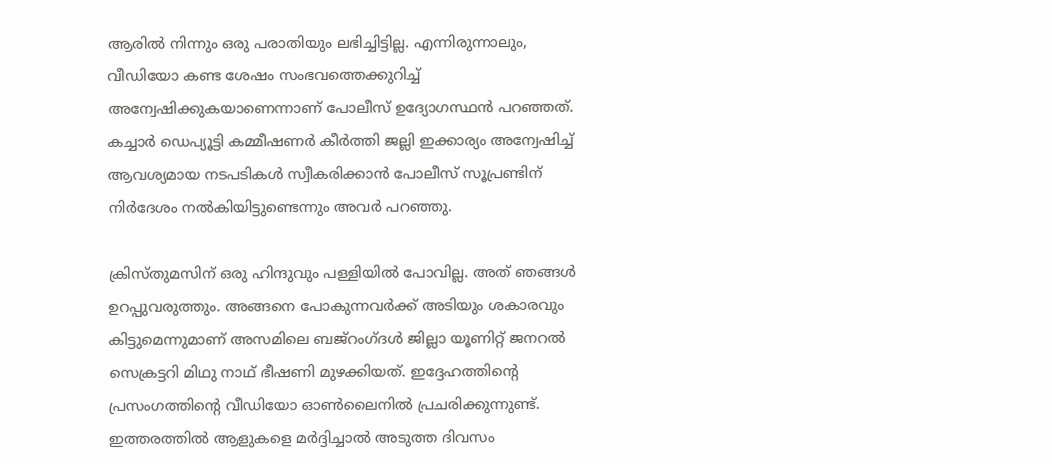ആരില്‍ നിന്നും ഒരു പരാതിയും ലഭിച്ചിട്ടില്ല. എന്നിരുന്നാലും, വീഡിയോ കണ്ട ശേഷം സംഭവത്തെക്കുറിച്ച് അന്വേഷിക്കുകയാണെന്നാണ് പോലീസ് ഉദ്യോഗസ്ഥന്‍ പറഞ്ഞത്. കച്ചാര്‍ ഡെപ്യൂട്ടി കമ്മീഷണര്‍ കീര്‍ത്തി ജല്ലി ഇക്കാര്യം അന്വേഷിച്ച് ആവശ്യമായ നടപടികള്‍ സ്വീകരിക്കാന്‍ പോലീസ് സൂപ്രണ്ടിന് നിര്‍ദേശം നല്‍കിയിട്ടുണ്ടെന്നും അവര്‍ പറഞ്ഞു.

ക്രിസ്തുമസിന് ഒരു ഹിന്ദുവും പള്ളിയില്‍ പോവില്ല. അത് ഞങ്ങള്‍ ഉറപ്പുവരുത്തും. അങ്ങനെ പോകുന്നവര്‍ക്ക് അടിയും ശകാരവും കിട്ടുമെന്നുമാണ് അസമിലെ ബജ്‌റംഗ്ദള്‍ ജില്ലാ യൂണിറ്റ് ജനറല്‍ സെക്രട്ടറി മിഥു നാഥ് ഭീഷണി മുഴക്കിയത്. ഇദ്ദേഹത്തിന്റെ പ്രസംഗത്തിന്റെ വീഡിയോ ഓണ്‍ലൈനില്‍ പ്രചരിക്കുന്നുണ്ട്. ഇത്തരത്തില്‍ ആളുകളെ മര്‍ദ്ദിച്ചാല്‍ അടുത്ത ദിവസം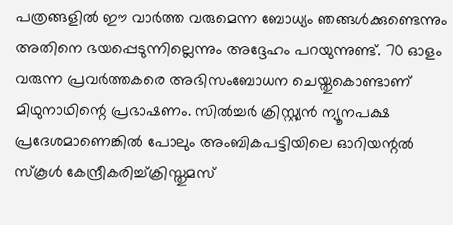പത്രങ്ങളില്‍ ഈ വാര്‍ത്ത വരുമെന്ന ബോധ്യം ഞങ്ങള്‍ക്കുണ്ടെന്നും അതിനെ ഭയപ്പെടുന്നില്ലെന്നും അദ്ദേഹം പറയുന്നുണ്ട്. 70 ഓളം വരുന്ന പ്രവര്‍ത്തകരെ അഭിസംബോധന ചെയ്തുകൊണ്ടാണ് മിഥുനാഥിന്റെ പ്രഭാഷണം. സില്‍ച്ചര്‍ ക്രിസ്റ്റ്യന്‍ ന്യൂനപക്ഷ പ്രദേശമാണെങ്കില്‍ പോലും അംബികപട്ടിയിലെ ഓറിയന്റല്‍ സ്‌കൂള്‍ കേന്ദ്രീകരിച്ച്ക്രിസ്തുമസ്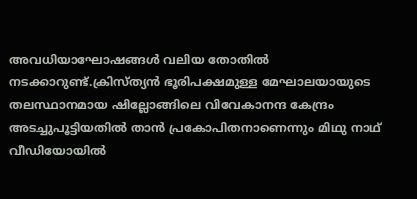അവധിയാഘോഷങ്ങള്‍ വലിയ തോതില്‍ നടക്കാറുണ്ട്.ക്രിസ്ത്യന്‍ ഭൂരിപക്ഷമുള്ള മേഘാലയായുടെ തലസ്ഥാനമായ ഷില്ലോങ്ങിലെ വിവേകാനന്ദ കേന്ദ്രം അടച്ചുപൂട്ടിയതില്‍ താന്‍ പ്രകോപിതനാണെന്നും മിഥു നാഥ് വീഡിയോയില്‍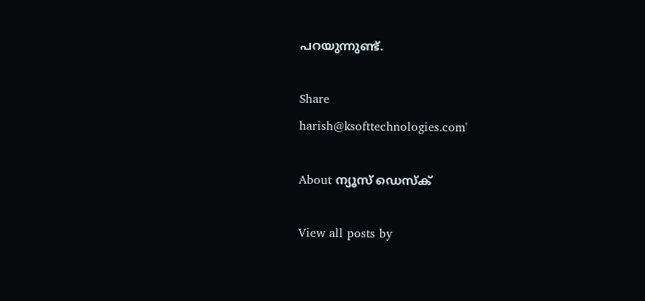പറയുന്നുണ്ട്.

Share
harish@ksofttechnologies.com'

About ന്യൂസ് ഡെസ്ക്

View all posts by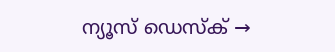ന്യൂസ് ഡെസ്ക് →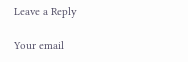Leave a Reply

Your email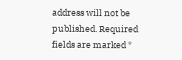address will not be published. Required fields are marked *